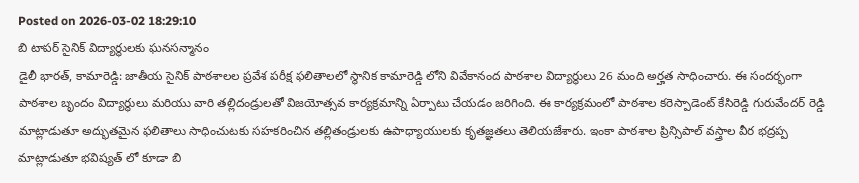Posted on 2026-03-02 18:29:10
బి టాపర్ సైనిక్ విద్యార్థులకు ఘనసన్మానం
డైలీ భారత్, కామారెడ్డి: జాతీయ సైనిక్ పాఠశాలల ప్రవేశ పరీక్ష ఫలితాలలో స్థానిక కామారెడ్డి లోని వివేకానంద పాఠశాల విద్యార్థులు 26 మంది అర్హత సాధించారు. ఈ సందర్భంగా పాఠశాల బృందం విద్యార్థులు మరియు వారి తల్లిదండ్రులతో విజయోత్సవ కార్యక్రమాన్ని ఏర్పాటు చేయడం జరిగింది. ఈ కార్యక్రమంలో పాఠశాల కరెస్పాడెంట్ కేసిరెడ్డి గురువేందర్ రెడ్డి మాట్లాడుతూ అద్భుతమైన ఫలితాలు సాధించుటకు సహకరించిన తల్లితండ్రులకు ఉపాధ్యాయులకు కృతజ్ఞతలు తెలియజేశారు. ఇంకా పాఠశాల ప్రిన్సిపాల్ వస్త్రాల వీర భద్రప్ప మాట్లాడుతూ భవిష్యత్ లో కూడా బి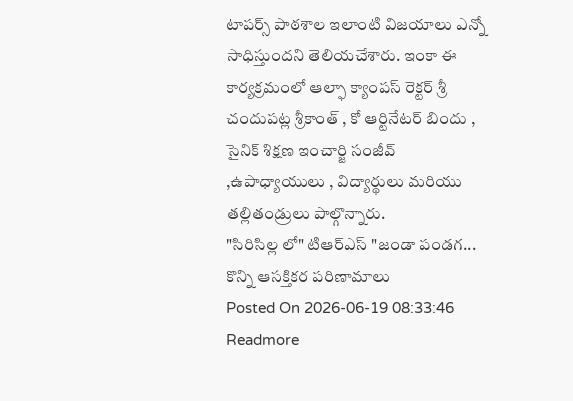టాపర్స్ పాఠశాల ఇలాంటి విజయాలు ఎన్నో సాధిస్తుందని తెలియచేశారు. ఇంకా ఈ కార్యక్రమంలో ఆల్ఫా క్యాంపస్ రెక్టర్ శ్రీ చందుపట్ల శ్రీకాంత్ , కో ఆర్టినేటర్ బిందు , సైనిక్ శిక్షణ ఇంచార్జి సంజీవ్ ,ఉపాధ్యాయులు , విద్యార్థులు మరియు తల్లితండ్రులు పాల్గొన్నారు.
"సిరిసిల్ల లో" టిఆర్ఎస్ "జండా పండగ... కొన్ని ఆసక్తికర పరిణామాలు
Posted On 2026-06-19 08:33:46
Readmore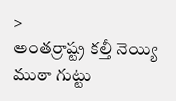>
అంతర్రాష్ట్ర కల్తీ నెయ్యి ముఠా గుట్టు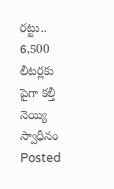రట్టు.. 6,500 లీటర్లకు పైగా కల్తీ నెయ్యి స్వాధీనం
Posted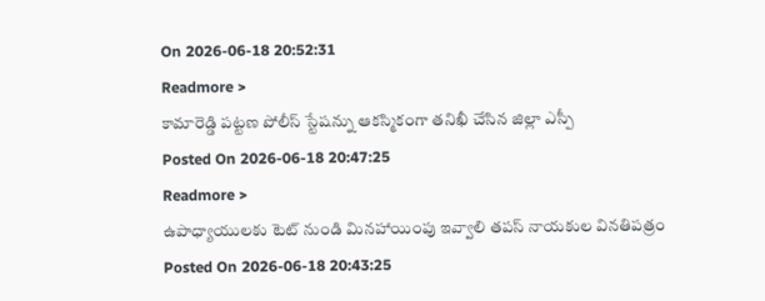On 2026-06-18 20:52:31
Readmore >
కామారెడ్డి పట్టణ పోలీస్ స్టేషన్ను ఆకస్మికంగా తనిఖీ చేసిన జిల్లా ఎస్పీ
Posted On 2026-06-18 20:47:25
Readmore >
ఉపాధ్యాయులకు టెట్ నుండి మినహాయింపు ఇవ్వాలి తపస్ నాయకుల వినతిపత్రం
Posted On 2026-06-18 20:43:25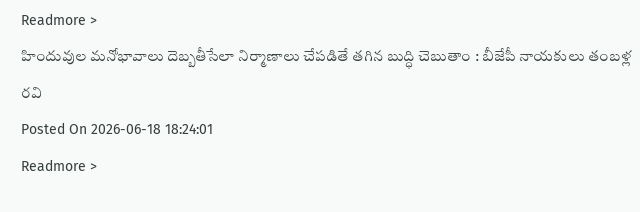Readmore >
హిందువుల మనోభావాలు దెబ్బతీసేలా నిర్మాణాలు చేపడితే తగిన బుద్ధి చెబుతాం : బీజేపీ నాయకులు తంబళ్ల రవి
Posted On 2026-06-18 18:24:01
Readmore >